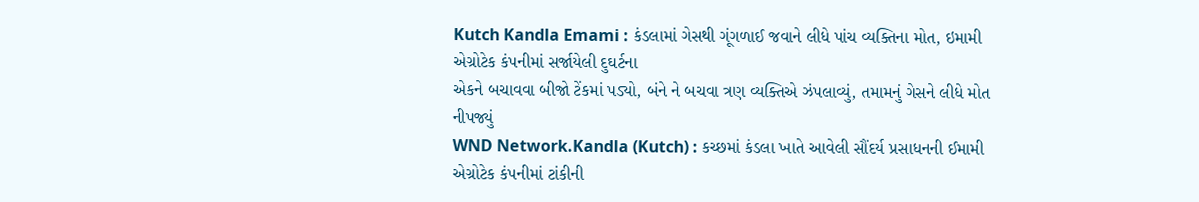Kutch Kandla Emami : કંડલામાં ગેસથી ગૂંગળાઈ જવાને લીધે પાંચ વ્યક્તિના મોત, ઇમામી એગ્રોટેક કંપનીમાં સર્જાયેલી દુઘર્ટના
એકને બચાવવા બીજો ટેંકમાં પડ્યો, બંને ને બચવા ત્રણ વ્યક્તિએ ઝંપલાવ્યું, તમામનું ગેસને લીધે મોત નીપજ્યું
WND Network.Kandla (Kutch) : કચ્છમાં કંડલા ખાતે આવેલી સૌંદર્ય પ્રસાધનની ઈમામી એગ્રોટેક કંપનીમાં ટાંકીની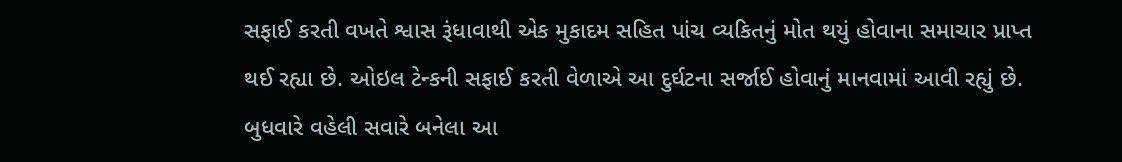સફાઈ કરતી વખતે શ્વાસ રૂંધાવાથી એક મુકાદમ સહિત પાંચ વ્યકિતનું મોત થયું હોવાના સમાચાર પ્રાપ્ત થઈ રહ્યા છે. ઓઇલ ટેન્કની સફાઈ કરતી વેળાએ આ દુર્ઘટના સર્જાઈ હોવાનું માનવામાં આવી રહ્યું છે. બુધવારે વહેલી સવારે બનેલા આ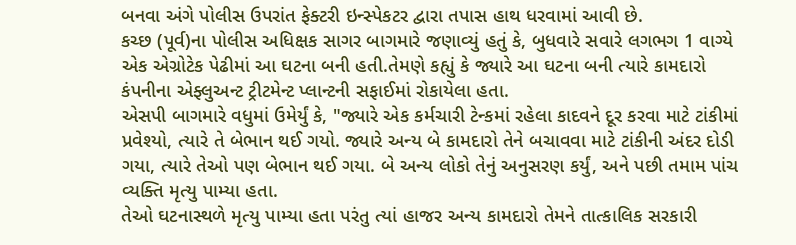બનવા અંગે પોલીસ ઉપરાંત ફેક્ટરી ઇન્સ્પેકટર દ્વારા તપાસ હાથ ધરવામાં આવી છે.
કચ્છ (પૂર્વ)ના પોલીસ અધિક્ષક સાગર બાગમારે જણાવ્યું હતું કે, બુધવારે સવારે લગભગ 1 વાગ્યે એક એગ્રોટેક પેઢીમાં આ ઘટના બની હતી.તેમણે કહ્યું કે જ્યારે આ ઘટના બની ત્યારે કામદારો કંપનીના એફ્લુઅન્ટ ટ્રીટમેન્ટ પ્લાન્ટની સફાઈમાં રોકાયેલા હતા.
એસપી બાગમારે વધુમાં ઉમેર્યું કે, "જ્યારે એક કર્મચારી ટેન્કમાં રહેલા કાદવને દૂર કરવા માટે ટાંકીમાં પ્રવેશ્યો, ત્યારે તે બેભાન થઈ ગયો. જ્યારે અન્ય બે કામદારો તેને બચાવવા માટે ટાંકીની અંદર દોડી ગયા, ત્યારે તેઓ પણ બેભાન થઈ ગયા. બે અન્ય લોકો તેનું અનુસરણ કર્યું, અને પછી તમામ પાંચ વ્યક્તિ મૃત્યુ પામ્યા હતા.
તેઓ ઘટનાસ્થળે મૃત્યુ પામ્યા હતા પરંતુ ત્યાં હાજર અન્ય કામદારો તેમને તાત્કાલિક સરકારી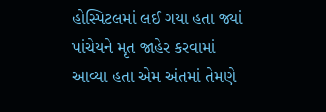હોસ્પિટલમાં લઈ ગયા હતા જ્યાં પાંચેયને મૃત જાહેર કરવામાં આવ્યા હતા એમ અંતમાં તેમણે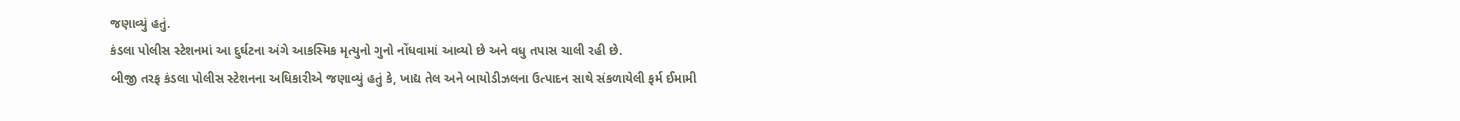જણાવ્યું હતું.
કંડલા પોલીસ સ્ટેશનમાં આ દુર્ઘટના અંગે આકસ્મિક મૃત્યુનો ગુનો નોંધવામાં આવ્યો છે અને વધુ તપાસ ચાલી રહી છે.
બીજી તરફ કંડલા પોલીસ સ્ટેશનના અધિકારીએ જણાવ્યું હતું કે, ખાદ્ય તેલ અને બાયોડીઝલના ઉત્પાદન સાથે સંકળાયેલી ફર્મ ઈમામી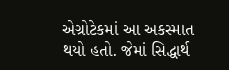એગ્રોટેકમાં આ અકસ્માત થયો હતો. જેમાં સિદ્ધાર્થ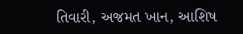તિવારી, અજમત ખાન, આશિષ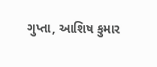ગુપ્તા, આશિષ કુમાર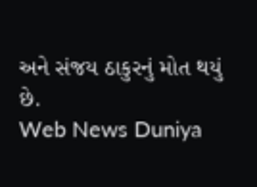અને સંજય ઠાકુરનું મોત થયું છે.
Web News Duniya